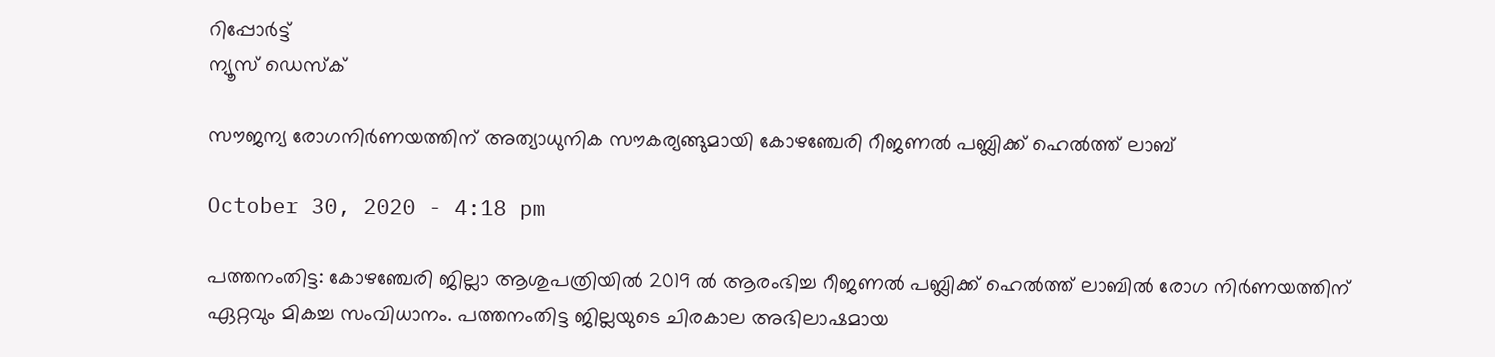റിപ്പോര്‍ട്ട്
ന്യൂസ് ഡെസ്ക്

സൗജന്യ രോഗനിര്‍ണയത്തിന് അത്യാധുനിക സൗകര്യങ്ങുമായി കോഴഞ്ചേരി റീജണല്‍ പബ്ലിക്ക് ഹെല്‍ത്ത് ലാബ്

October 30, 2020 - 4:18 pm

പത്തനംതിട്ട: കോഴഞ്ചേരി ജില്ലാ ആശുപത്രിയില്‍ 2019 ല്‍ ആരംഭിച്ച റീജണല്‍ പബ്ലിക്ക് ഹെല്‍ത്ത് ലാബില്‍ രോഗ നിര്‍ണയത്തിന് ഏറ്റവും മികച്ച സംവിധാനം. പത്തനംതിട്ട ജില്ലയുടെ ചിരകാല അഭിലാഷമായ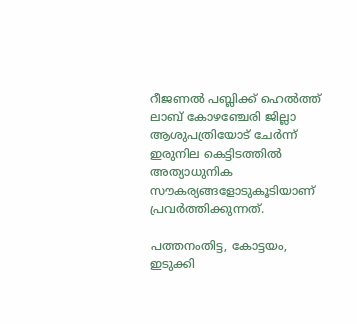റീജണല്‍ പബ്ലിക്ക് ഹെല്‍ത്ത് ലാബ് കോഴഞ്ചേരി ജില്ലാ ആശുപത്രിയോട് ചേര്‍ന്ന് ഇരുനില കെട്ടിടത്തില്‍ അത്യാധുനിക സൗകര്യങ്ങളോടുകൂടിയാണ് പ്രവര്‍ത്തിക്കുന്നത്.

പത്തനംതിട്ട, കോട്ടയം, ഇടുക്കി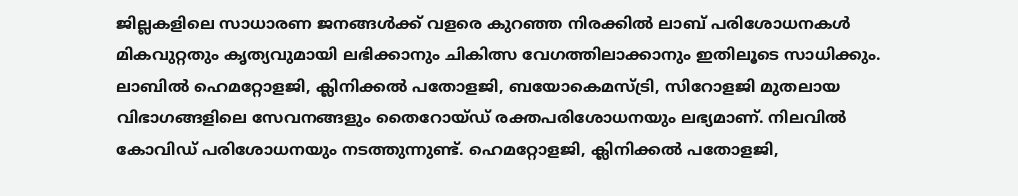ജില്ലകളിലെ സാധാരണ ജനങ്ങള്‍ക്ക് വളരെ കുറഞ്ഞ നിരക്കില്‍ ലാബ് പരിശോധനകള്‍ മികവുറ്റതും കൃത്യവുമായി ലഭിക്കാനും ചികിത്സ വേഗത്തിലാക്കാനും ഇതിലൂടെ സാധിക്കും. ലാബില്‍ ഹെമറ്റോളജി, ക്ലിനിക്കല്‍ പതോളജി, ബയോകെമസ്ട്രി, സിറോളജി മുതലായ വിഭാഗങ്ങളിലെ സേവനങ്ങളും തൈറോയ്ഡ് രക്തപരിശോധനയും ലഭ്യമാണ്. നിലവില്‍ കോവിഡ് പരിശോധനയും നടത്തുന്നുണ്ട്. ഹെമറ്റോളജി, ക്ലിനിക്കല്‍ പതോളജി,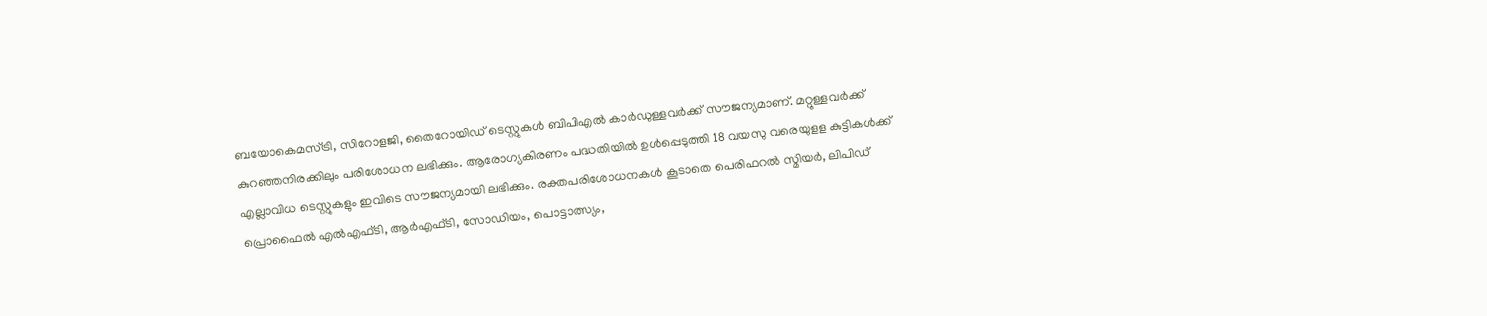ബയോകെമസ്ട്രി, സിറോളജി, തൈറോയിഡ് ടെസ്റ്റുകള്‍ ബിപിഎല്‍ കാര്‍ഡുള്ളവര്‍ക്ക് സൗജന്യമാണ്. മറ്റുള്ളവര്‍ക്ക് കുറഞ്ഞനിരക്കിലും പരിശോധന ലഭിക്കും. ആരോഗ്യകിരണം പദ്ധതിയില്‍ ഉള്‍പ്പെടുത്തി 18 വയസു വരെയുളള കുട്ടികള്‍ക്ക് എല്ലാവിധ ടെസ്റ്റുകളും ഇവിടെ സൗജന്യമായി ലഭിക്കും. രക്തപരിശോധനകള്‍ കൂടാതെ പെരിഫറല്‍ സ്മിയര്‍, ലിപിഡ് പ്രൊഫൈല്‍ എല്‍എഫ്ടി, ആര്‍എഫ്ടി, സോഡിയം, പൊട്ടാത്സ്യം,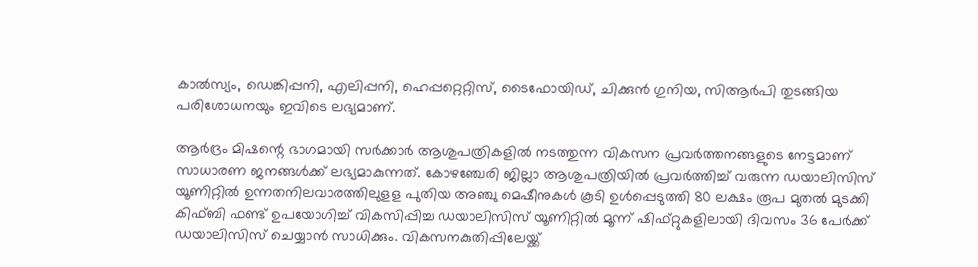കാല്‍സ്യം, ഡെങ്കിപ്പനി, എലിപ്പനി, ഹെപ്പറ്റെറ്റിസ്, ടൈഫോയിഡ്, ചിക്കുന്‍ ഗുനിയ, സിആര്‍പി തുടങ്ങിയ പരിശോധനയും ഇവിടെ ലഭ്യമാണ്.

ആര്‍ദ്രം മിഷന്റെ ഭാഗമായി സര്‍ക്കാര്‍ ആശുപത്രികളില്‍ നടത്തുന്ന വികസന പ്രവര്‍ത്തനങ്ങളുടെ നേട്ടമാണ് സാധാരണ ജനങ്ങള്‍ക്ക് ലഭ്യമാകുന്നത്. കോഴഞ്ചേരി ജില്ലാ ആശുപത്രിയില്‍ പ്രവര്‍ത്തിച്ച് വരുന്ന ഡയാലിസിസ് യൂണിറ്റില്‍ ഉന്നതനിലവാരത്തിലുളള പുതിയ അഞ്ചു മെഷീനുകള്‍ കൂടി ഉള്‍പ്പെടുത്തി 80 ലക്ഷം രൂപ മുതല്‍ മുടക്കി കിഫ്ബി ഫണ്ട് ഉപയോഗിച്ച് വികസിപ്പിച്ച ഡയാലിസിസ് യൂണിറ്റില്‍ മൂന്ന് ഷിഫ്റ്റുകളിലായി ദിവസം 36 പേര്‍ക്ക് ഡയാലിസിസ് ചെയ്യാന്‍ സാധിക്കും. വികസനകുതിപ്പിലേയ്ക്ക്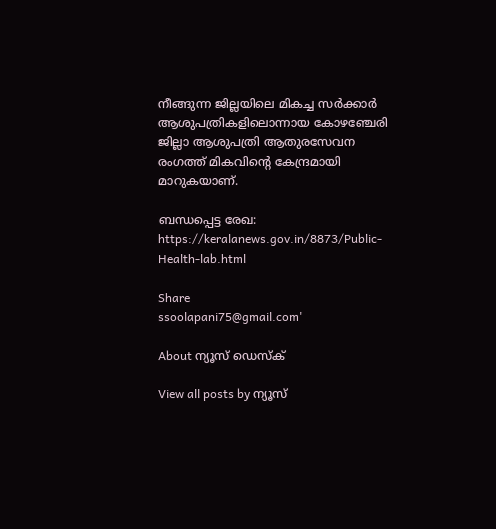നീങ്ങുന്ന ജില്ലയിലെ മികച്ച സര്‍ക്കാര്‍ ആശുപത്രികളിലൊന്നായ കോഴഞ്ചേരി ജില്ലാ ആശുപത്രി ആതുരസേവന രംഗത്ത് മികവിന്റെ കേന്ദ്രമായി മാറുകയാണ്.

ബന്ധപ്പെട്ട രേഖ: https://keralanews.gov.in/8873/Public-Health-lab.html

Share
ssoolapani75@gmail.com'

About ന്യൂസ് ഡെസ്ക്

View all posts by ന്യൂസ്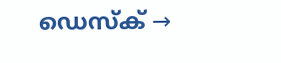ഡെസ്ക് →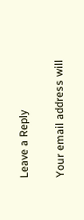Leave a Reply

Your email address will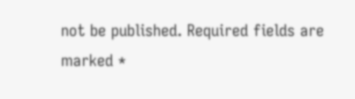not be published. Required fields are marked *